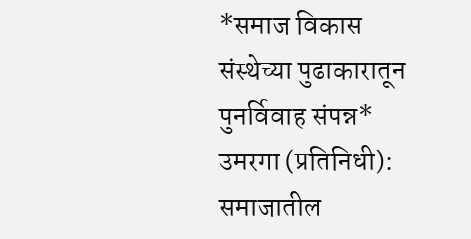*समाज विकास संस्थेच्या पुढाकारातून पुनर्विवाह संपन्न*
उमरगा (प्रतिनिधी):
समाजातील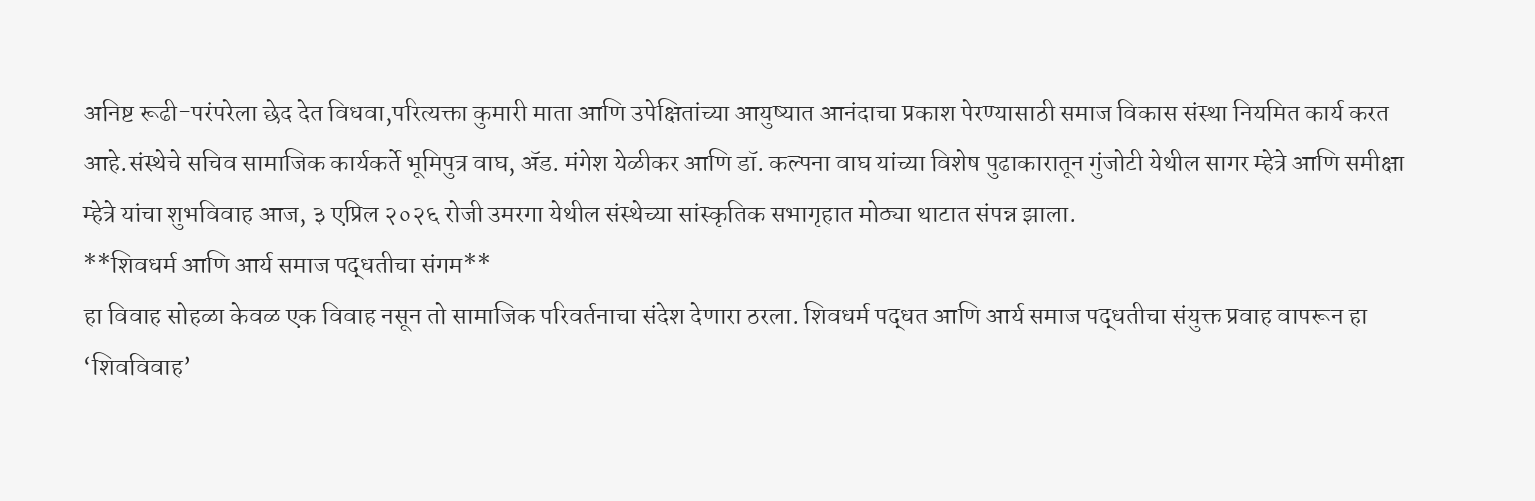अनिष्ट रूढी-परंपरेला छेद देत विधवा,परित्यक्ता कुमारी माता आणि उपेक्षितांच्या आयुष्यात आनंदाचा प्रकाश पेरण्यासाठी समाज विकास संस्था नियमित कार्य करत आहे.संस्थेचे सचिव सामाजिक कार्यकर्ते भूमिपुत्र वाघ, ॲड. मंगेश येळीकर आणि डॉ. कल्पना वाघ यांच्या विशेष पुढाकारातून गुंजोटी येथील सागर म्हेत्रे आणि समीक्षा म्हेत्रे यांचा शुभविवाह आज, ३ एप्रिल २०२६ रोजी उमरगा येथील संस्थेच्या सांस्कृतिक सभागृहात मोठ्या थाटात संपन्न झाला.
**शिवधर्म आणि आर्य समाज पद्धतीचा संगम**
हा विवाह सोहळा केवळ एक विवाह नसून तो सामाजिक परिवर्तनाचा संदेश देणारा ठरला. शिवधर्म पद्धत आणि आर्य समाज पद्धतीचा संयुक्त प्रवाह वापरून हा ‘शिवविवाह’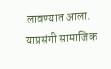लावण्यात आला. याप्रसंगी सामाजिक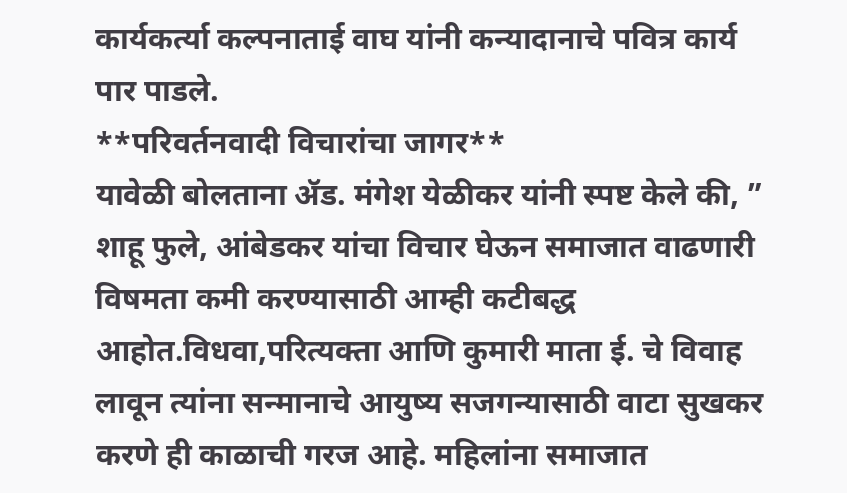कार्यकर्त्या कल्पनाताई वाघ यांनी कन्यादानाचे पवित्र कार्य पार पाडले.
**परिवर्तनवादी विचारांचा जागर**
यावेळी बोलताना ॲड. मंगेश येळीकर यांनी स्पष्ट केले की, ” शाहू फुले, आंबेडकर यांचा विचार घेऊन समाजात वाढणारी विषमता कमी करण्यासाठी आम्ही कटीबद्ध आहोत.विधवा,परित्यक्ता आणि कुमारी माता ई. चे विवाह लावून त्यांना सन्मानाचे आयुष्य सजगन्यासाठी वाटा सुखकर करणे ही काळाची गरज आहे. महिलांना समाजात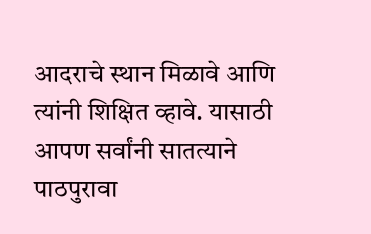आदराचे स्थान मिळावे आणि त्यांनी शिक्षित व्हावे. यासाठी आपण सर्वांनी सातत्याने पाठपुरावा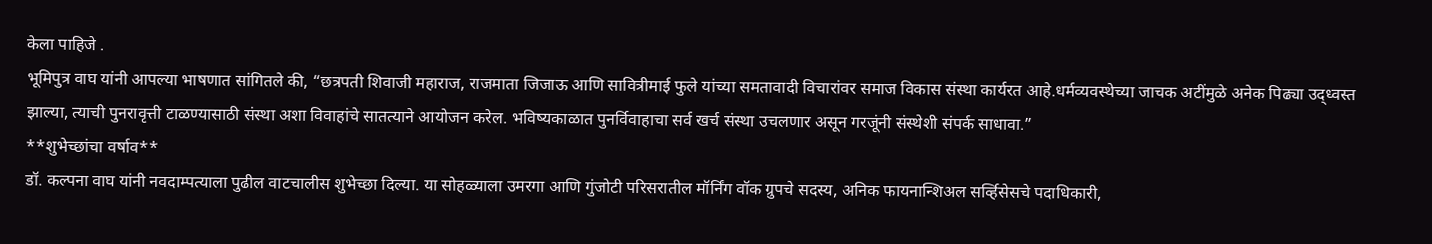केला पाहिजे .
भूमिपुत्र वाघ यांनी आपल्या भाषणात सांगितले की, “छत्रपती शिवाजी महाराज, राजमाता जिजाऊ आणि सावित्रीमाई फुले यांच्या समतावादी विचारांवर समाज विकास संस्था कार्यरत आहे.धर्मव्यवस्थेच्या जाचक अटींमुळे अनेक पिढ्या उद्ध्वस्त झाल्या, त्याची पुनरावृत्ती टाळण्यासाठी संस्था अशा विवाहांचे सातत्याने आयोजन करेल. भविष्यकाळात पुनर्विवाहाचा सर्व खर्च संस्था उचलणार असून गरजूंनी संस्थेशी संपर्क साधावा.”
**शुभेच्छांचा वर्षाव**
डॉ. कल्पना वाघ यांनी नवदाम्पत्याला पुढील वाटचालीस शुभेच्छा दिल्या. या सोहळ्याला उमरगा आणि गुंजोटी परिसरातील मॉर्निंग वॉक ग्रुपचे सदस्य, अनिक फायनान्शिअल सर्व्हिसेसचे पदाधिकारी,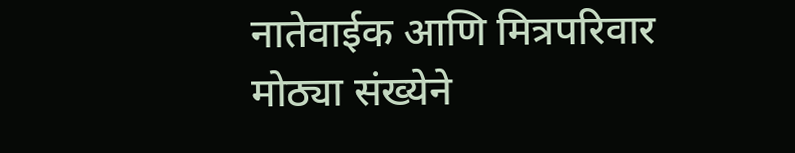नातेवाईक आणि मित्रपरिवार मोठ्या संख्येने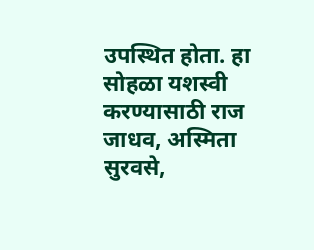उपस्थित होता. हा सोहळा यशस्वी करण्यासाठी राज जाधव, अस्मिता सुरवसे,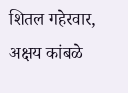शितल गहेरवार, अक्षय कांबळे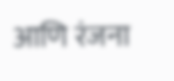आणि रंजना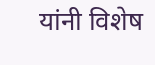यांनी विशेष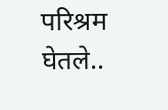परिश्रम घेतले..